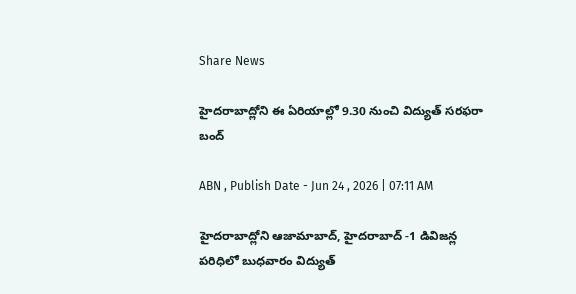Share News

హైదరాబాద్లోని ఈ ఏరియాల్లో 9.30 నుంచి విద్యుత్‌ సరఫరా బంద్

ABN , Publish Date - Jun 24 , 2026 | 07:11 AM

హైదరాబాద్లోని ఆజామాబాద్‌, హైదరాబాద్‌ -1 డివిజన్ల పరిధిలో బుధవారం విద్యుత్‌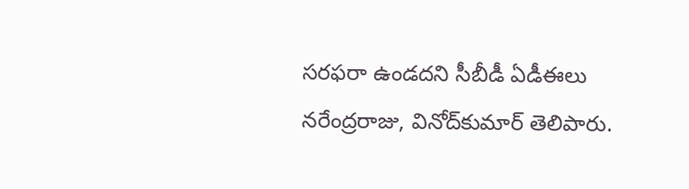సరఫరా ఉండదని సీబీడీ ఏడీఈలు నరేంద్రరాజు, వినోద్‌కుమార్‌ తెలిపారు.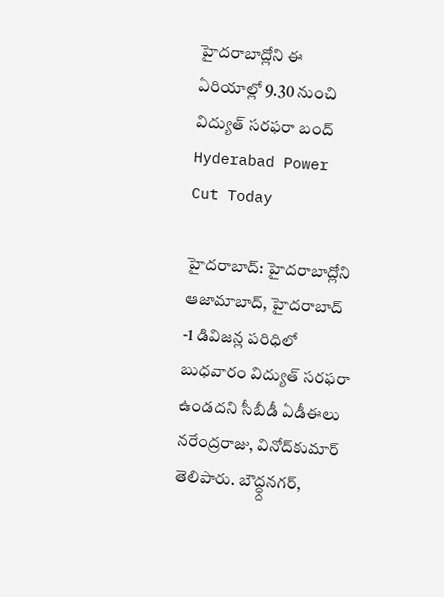హైదరాబాద్లోని ఈ ఏరియాల్లో 9.30 నుంచి విద్యుత్‌ సరఫరా బంద్
Hyderabad Power Cut Today

హైదరాబాద్: హైదరాబాద్లోని ఆజామాబాద్‌, హైదరాబాద్‌ -1 డివిజన్ల పరిధిలో బుధవారం విద్యుత్‌ సరఫరా ఉండదని సీబీడీ ఏడీఈలు నరేంద్రరాజు, వినోద్‌కుమార్‌ తెలిపారు. బౌద్ధ్దనగర్‌,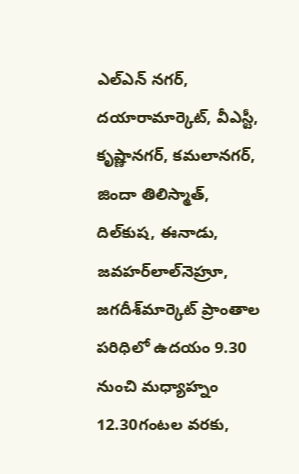ఎల్‌ఎన్‌ నగర్‌, దయారామార్కెట్‌, వీఎస్టీ, కృష్ణానగర్‌, కమలానగర్‌, జిందా తిలిస్మాత్‌, దిల్‌కుష, ఈనాడు, జవహర్‌లాల్‌నెహ్రూ, జగదీశ్‌మార్కెట్‌ ప్రాంతాల పరిధిలో ఉదయం 9.30 నుంచి మధ్యాహ్నం 12.30గంటల వరకు,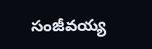సంజీవయ్య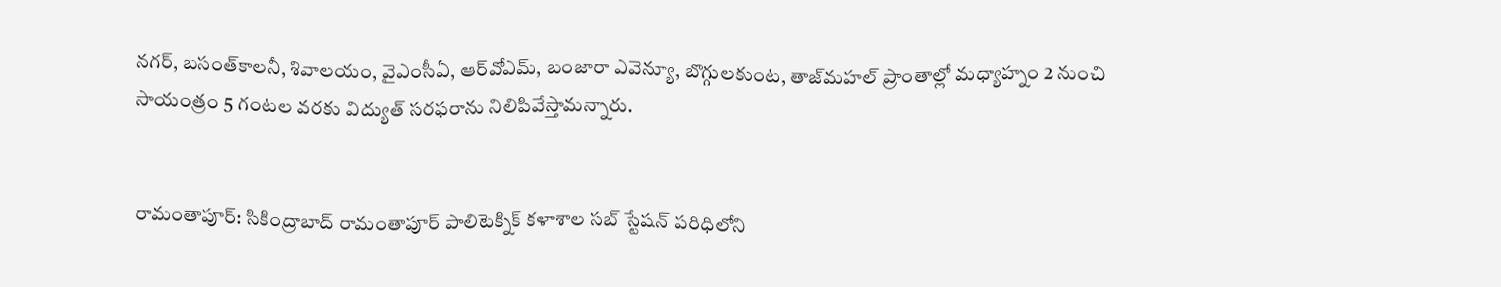నగర్‌, బసంత్‌కాలనీ, శివాలయం, వైఎంసీఏ, ఆర్‌వోఎమ్‌, బంజారా ఎవెన్యూ, బొగ్గులకుంట, తాజ్‌మహల్‌ ప్రాంతాల్లో మధ్యాహ్నం 2 నుంచి సాయంత్రం 5 గంటల వరకు విద్యుత్‌ సరఫరాను నిలిపివేస్తామన్నారు.


రామంతాపూర్‌: సికింద్రాబాద్ రామంతాపూర్‌ పాలిటెక్నిక్‌ కళాశాల సబ్‌ స్టేషన్‌ పరిధిలోని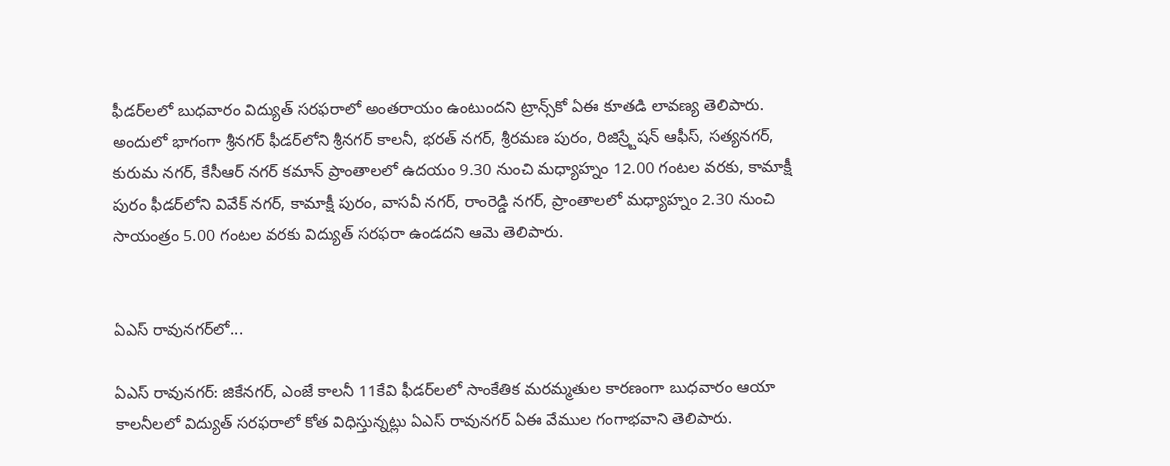ఫీడర్‌లలో బుధవారం విద్యుత్‌ సరఫరాలో అంతరాయం ఉంటుందని ట్రాన్స్‌కో ఏఈ కూతడి లావణ్య తెలిపారు. అందులో భాగంగా శ్రీనగర్‌ ఫీడర్‌లోని శ్రీనగర్‌ కాలనీ, భరత్‌ నగర్‌, శ్రీరమణ పురం, రిజిస్ర్టేషన్‌ ఆఫీస్‌, సత్యనగర్‌, కురుమ నగర్‌, కేసీఆర్‌ నగర్‌ కమాన్‌ ప్రాంతాలలో ఉదయం 9.30 నుంచి మధ్యాహ్నం 12.00 గంటల వరకు, కామాక్షీ పురం ఫీడర్‌లోని వివేక్‌ నగర్‌, కామాక్షీ పురం, వాసవీ నగర్‌, రాంరెడ్డి నగర్‌, ప్రాంతాలలో మధ్యాహ్నం 2.30 నుంచి సాయంత్రం 5.00 గంటల వరకు విద్యుత్‌ సరఫరా ఉండదని ఆమె తెలిపారు.


ఏఎస్ రావునగర్‌లో...

ఏఎస్ రావునగర్‌: జికేనగర్‌, ఎంజే కాలనీ 11కేవి ఫీడర్‌లలో సాంకేతిక మరమ్మతుల కారణంగా బుధవారం ఆయా కాలనీలలో విద్యుత్‌ సరఫరాలో కోత విధిస్తున్నట్లు ఏఎస్ రావునగర్‌ ఏఈ వేముల గంగాభవాని తెలిపారు.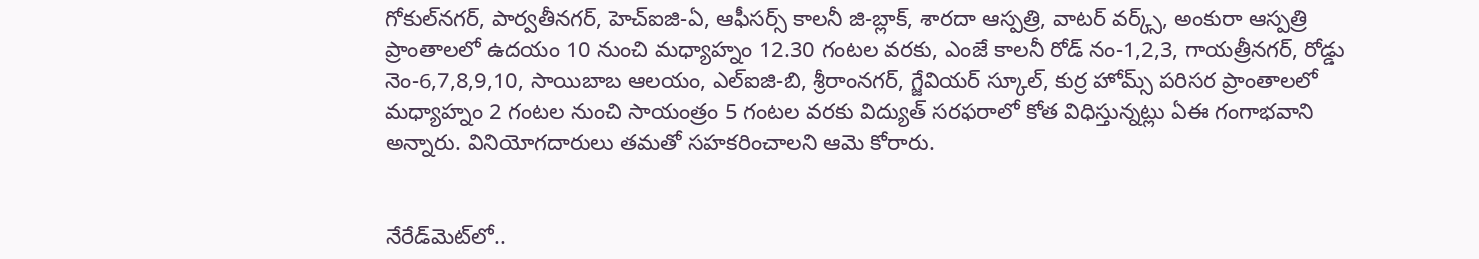గోకుల్‌నగర్‌, పార్వతీనగర్‌, హెచ్‌ఐజి-ఏ, ఆఫీసర్స్‌ కాలనీ జి-బ్లాక్‌, శారదా ఆస్పత్రి, వాటర్‌ వర్క్స్‌, అంకురా ఆస్పత్రి ప్రాంతాలలో ఉదయం 10 నుంచి మధ్యాహ్నం 12.30 గంటల వరకు, ఎంజే కాలనీ రోడ్‌ నం-1,2,3, గాయత్రీనగర్‌, రోడ్డు నెం-6,7,8,9,10, సాయిబాబ ఆలయం, ఎల్‌ఐజి-బి, శ్రీరాంనగర్‌, గ్జేవియర్‌ స్కూల్‌, కుర్ర హోమ్స్‌ పరిసర ప్రాంతాలలో మధ్యాహ్నం 2 గంటల నుంచి సాయంత్రం 5 గంటల వరకు విద్యుత్‌ సరఫరాలో కోత విధిస్తున్నట్లు ఏఈ గంగాభవాని అన్నారు. వినియోగదారులు తమతో సహకరించాలని ఆమె కోరారు.


నేరేడ్‌మెట్‌లో..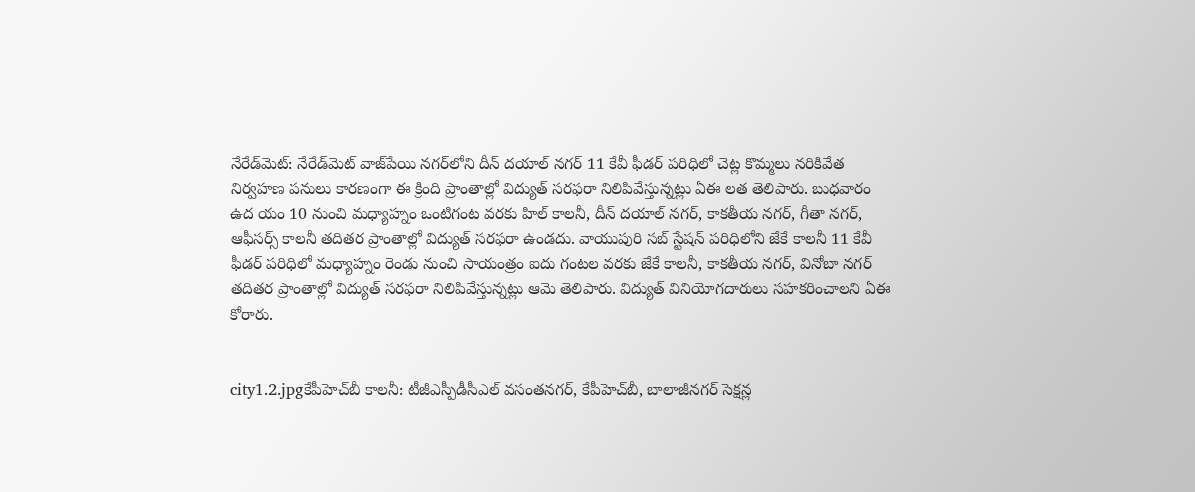నేరేడ్‌మెట్‌: నేరేడ్‌మెట్‌ వాజ్‌పేయి నగర్‌లోని దీన్‌ దయాల్‌ నగర్‌ 11 కేవీ ఫీడర్‌ పరిధిలో చెట్ల కొమ్మలు నరికివేత నిర్వహణ పనులు కారణంగా ఈ క్రింది ప్రాంతాల్లో విద్యుత్‌ సరఫరా నిలిపివేస్తున్నట్లు ఏఈ లత తెలిపారు. బుధవారం ఉద యం 10 నుంచి మధ్యాహ్నం ఒంటిగంట వరకు హిల్‌ కాలనీ, దీన్‌ దయాల్‌ నగర్‌, కాకతీయ నగర్‌, గీతా నగర్‌, ఆఫీసర్స్‌ కాలనీ తదితర ప్రాంతాల్లో విద్యుత్‌ సరఫరా ఉండదు. వాయుపురి సబ్‌ స్టేషన్‌ పరిధిలోని జేకే కాలనీ 11 కేవీ ఫీడర్‌ పరిధిలో మధ్యాహ్నం రెండు నుంచి సాయంత్రం ఐదు గంటల వరకు జేకే కాలనీ, కాకతీయ నగర్‌, వినోబా నగర్‌ తదితర ప్రాంతాల్లో విద్యుత్‌ సరఫరా నిలిపివేస్తున్నట్లు ఆమె తెలిపారు. విద్యుత్‌ వినియోగదారులు సహకరించాలని ఏఈ కోరారు.


city1.2.jpgకేపీహెచ్‌బీ కాలనీ: టీజీఎస్పీడీసీఎల్‌ వసంతనగర్‌, కేపీహెచ్‌బీ, బాలాజీనగర్‌ సెక్షన్ల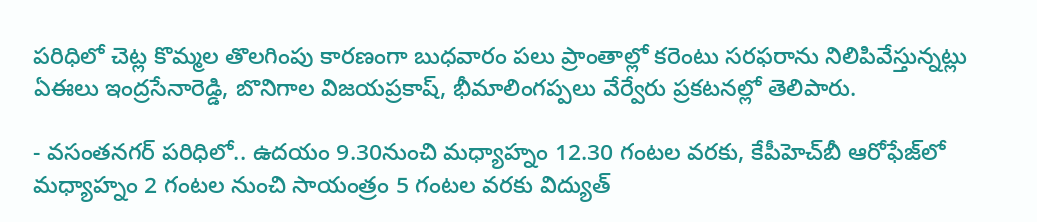పరిధిలో చెట్ల కొమ్మల తొలగింపు కారణంగా బుధవారం పలు ప్రాంతాల్లో కరెంటు సరఫరాను నిలిపివేస్తున్నట్లు ఏఈలు ఇంద్రసేనారెడ్డి, బొనిగాల విజయప్రకాష్‌, భీమాలింగప్పలు వేర్వేరు ప్రకటనల్లో తెలిపారు.

- వసంతనగర్‌ పరిధిలో.. ఉదయం 9.30నుంచి మధ్యాహ్నం 12.30 గంటల వరకు, కేపీహెచ్‌బీ ఆరోఫేజ్‌లో మధ్యాహ్నం 2 గంటల నుంచి సాయంత్రం 5 గంటల వరకు విద్యుత్‌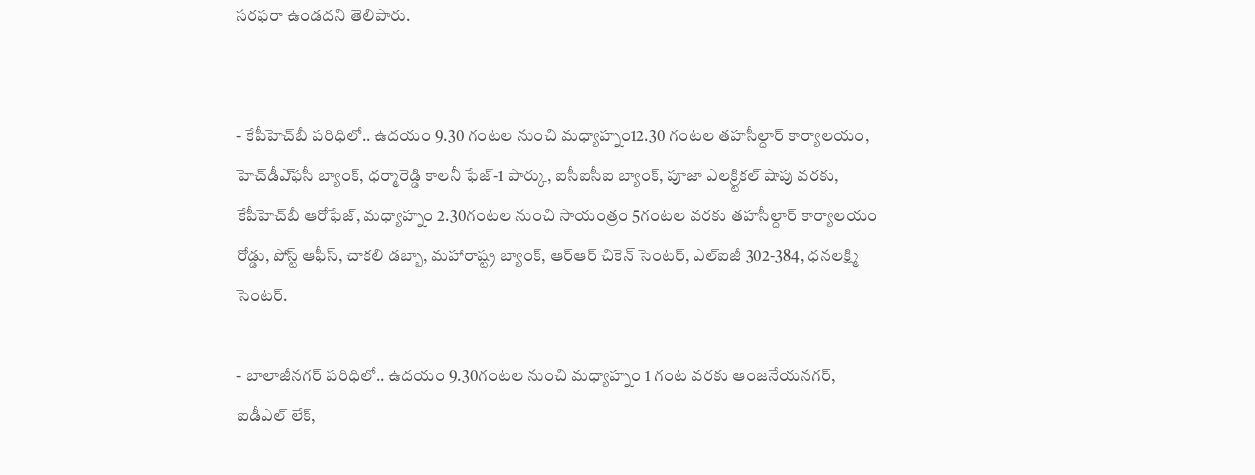సరఫరా ఉండదని తెలిపారు.


- కేపీహెచ్‌బీ పరిధిలో.. ఉదయం 9.30 గంటల నుంచి మధ్యాహ్నం12.30 గంటల తహసీల్దార్‌ కార్యాలయం, హెచ్‌డీఎ్‌ఫసీ బ్యాంక్‌, ధర్మారెడ్డి కాలనీ ఫేజ్‌-1 పార్కు, ఐసీఐసీఐ బ్యాంక్‌, పూజా ఎలక్ర్టికల్‌ షాపు వరకు, కేపీహెచ్‌బీ ఆరోఫేజ్‌, మధ్యాహ్నం 2.30గంటల నుంచి సాయంత్రం 5గంటల వరకు తహసీల్దార్‌ కార్యాలయం రోడ్డు, పోస్ట్‌ ఆఫీస్‌, చాకలి డబ్బా, మహారాష్ట్ర బ్యాంక్‌, ఆర్‌ఆర్‌ చికెన్‌ సెంటర్‌, ఎల్‌ఐజీ 302-384, ధనలక్ష్మి సెంటర్‌.

- బాలాజీనగర్‌ పరిధిలో.. ఉదయం 9.30గంటల నుంచి మధ్యాహ్నం 1 గంట వరకు ఆంజనేయనగర్‌, ఐడీఎల్‌ లేక్‌,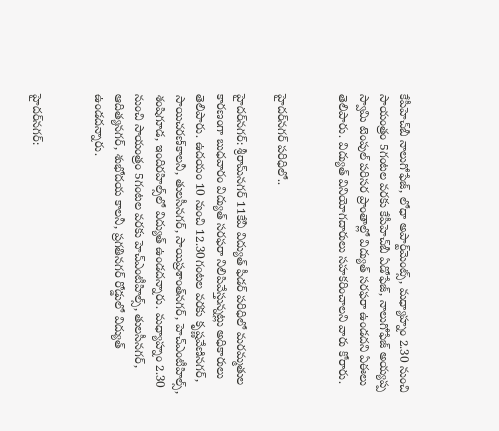కేపీహెచ్‌బీ నాలుగోఫేజ్‌, లోధా అపార్ట్‌మెంట్స్‌, మధ్యాహ్నం 2.30 నుంచి సాయంత్రం 5గంటల వరకు కేపీహెచ్‌బీ ఏడోఫేజ్‌, నాలుగోఫేజ్‌ అయ్యప్ప స్వామి టెంపుల్‌ పరిసర ప్రాంతాల్లో విద్యుత్‌ సరఫరా ఉండదని ఏఈలు తెలిపారు. విద్యుత్‌ వినియోగదారులు సహకరించాలని వారు కోరారు.


హైదర్‌నగర్‌ పరిధిలో..

హైదర్‌నగర్‌: శ్రీరామ్‌నగర్‌ 11కేవీ విద్యుత్‌ ఫీడర్‌ పరిధిలో మరమ్మతుల కారణంగా బుధవారం విద్యుత్‌ సరఫరా నిలిపివేస్తున్నట్లు అధికారులు తెలిపారు. ఉదయం 10 నుంచి 12.30గంటల వరకు కృష్ణవేణినగర్‌, సాయిచరణ్‌కాలనీ, తులసీనగర్‌, సాయిప్రశాంత్‌నగర్‌, హెచ్‌ఎంటీహిల్స్‌, శంషిగూడ, ఇందిరహిల్స్‌లో విద్యుత్‌ ఉండదన్నారు. మధ్యాహ్నం 2.30 నుంచి సాయంత్రం 5గంటల వరకు హెచ్‌ఎంటీహిల్స్‌, తులసీనగర్‌, ఆదిత్యనగర్‌, శుభోదయ కాలనీ, ప్రగతినగర్‌ రోడ్డులో విద్యుత్‌ ఉండదన్నారు.


హైదర్‌నగర్‌: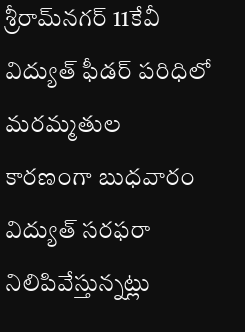శ్రీరామ్‌నగర్‌ 11కేవీ విద్యుత్‌ ఫీడర్‌ పరిధిలో మరమ్మతుల కారణంగా బుధవారం విద్యుత్‌ సరఫరా నిలిపివేస్తున్నట్లు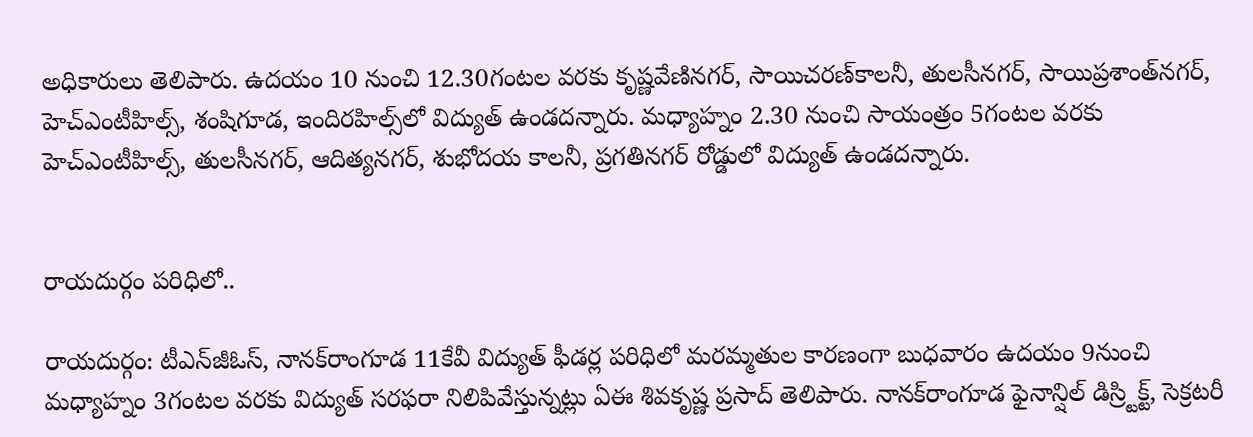అధికారులు తెలిపారు. ఉదయం 10 నుంచి 12.30గంటల వరకు కృష్ణవేణినగర్‌, సాయిచరణ్‌కాలనీ, తులసీనగర్‌, సాయిప్రశాంత్‌నగర్‌, హెచ్‌ఎంటీహిల్స్‌, శంషిగూడ, ఇందిరహిల్స్‌లో విద్యుత్‌ ఉండదన్నారు. మధ్యాహ్నం 2.30 నుంచి సాయంత్రం 5గంటల వరకు హెచ్‌ఎంటీహిల్స్‌, తులసీనగర్‌, ఆదిత్యనగర్‌, శుభోదయ కాలనీ, ప్రగతినగర్‌ రోడ్డులో విద్యుత్‌ ఉండదన్నారు.


రాయదుర్గం పరిధిలో..

రాయదుర్గం: టీఎన్‌జీఓస్, నానక్‌రాంగూడ 11కేవీ విద్యుత్‌ ఫీడర్ల పరిధిలో మరమ్మతుల కారణంగా బుధవారం ఉదయం 9నుంచి మధ్యాహ్నం 3గంటల వరకు విద్యుత్‌ సరఫరా నిలిపివేస్తున్నట్లు ఏఈ శివకృష్ణ ప్రసాద్‌ తెలిపారు. నానక్‌రాంగూడ ఫైనాన్షిల్‌ డిస్ర్టిక్ట్‌, సెక్రటరీ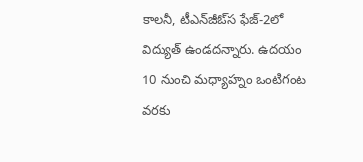కాలనీ, టీఎన్‌జీఓ్‌స ఫేజ్‌-2లో విద్యుత్‌ ఉండదన్నారు. ఉదయం 10 నుంచి మధ్యాహ్నం ఒంటిగంట వరకు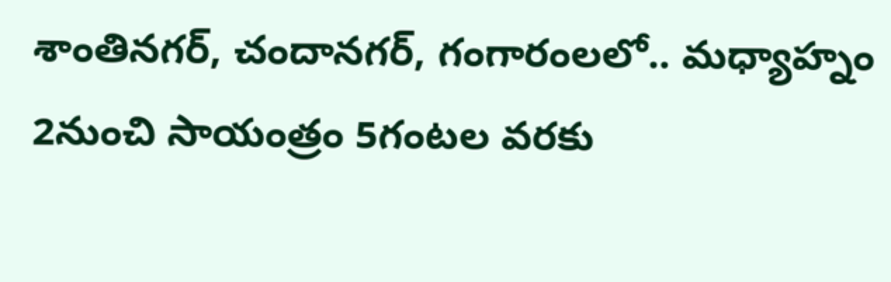శాంతినగర్‌, చందానగర్‌, గంగారంలలో.. మధ్యాహ్నం 2నుంచి సాయంత్రం 5గంటల వరకు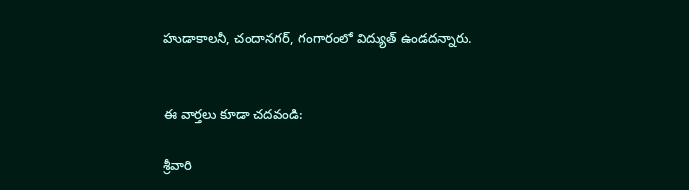హుడాకాలనీ, చందానగర్‌, గంగారంలో విద్యుత్‌ ఉండదన్నారు.


ఈ వార్తలు కూడా చదవండి:

శ్రీవారి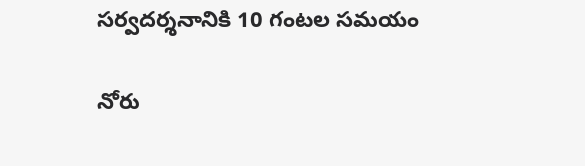సర్వదర్శనానికి 10 గంటల సమయం

నోరు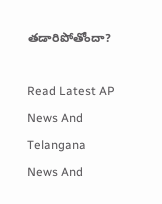తడారిపోతోందా?

Read Latest AP News And Telangana News And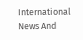International News And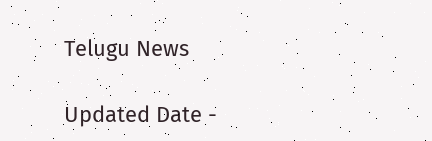Telugu News

Updated Date -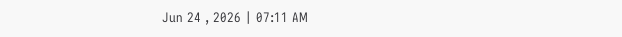Jun 24 , 2026 | 07:11 AM